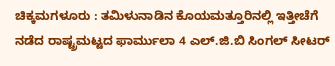ಚಿಕ್ಕಮಗಳೂರು : ತಮಿಳುನಾಡಿನ ಕೊಯಮತ್ತೂರಿನಲ್ಲಿ ಇತ್ತೀಚೆಗೆ ನಡೆದ ರಾಷ್ಟ್ರಮಟ್ಟದ ಫಾರ್ಮುಲಾ 4 ಎಲ್.ಜಿ.ಬಿ ಸಿಂಗಲ್ ಸೀಟರ್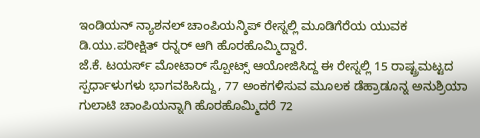ಇಂಡಿಯನ್ ನ್ಯಾಶನಲ್ ಚಾಂಪಿಯನ್ಶಿಪ್ ರೇಸ್ನಲ್ಲಿ ಮೂಡಿಗೆರೆಯ ಯುವಕ ಡಿ.ಯು.ಪರೀಕ್ಷಿತ್ ರನ್ನರ್ ಆಗಿ ಹೊರಹೊಮ್ಮಿದ್ದಾರೆ.
ಜೆ.ಕೆ. ಟಯರ್ಸ್ ಮೋಟಾರ್ ಸ್ಪೋಟ್ಸ್ ಆಯೋಜಿಸಿದ್ದ ಈ ರೇಸ್ನಲ್ಲಿ 15 ರಾಷ್ಟ್ರಮಟ್ಟದ ಸ್ಪರ್ಧಾಳುಗಳು ಭಾಗವಹಿಸಿದ್ದು, 77 ಅಂಕಗಳಿಸುವ ಮೂಲಕ ಡೆಹ್ರಾಡೂನ್ನ ಅನುಶ್ರಿಯಾ ಗುಲಾಟಿ ಚಾಂಪಿಯನ್ನಾಗಿ ಹೊರಹೊಮ್ಮಿದರೆ 72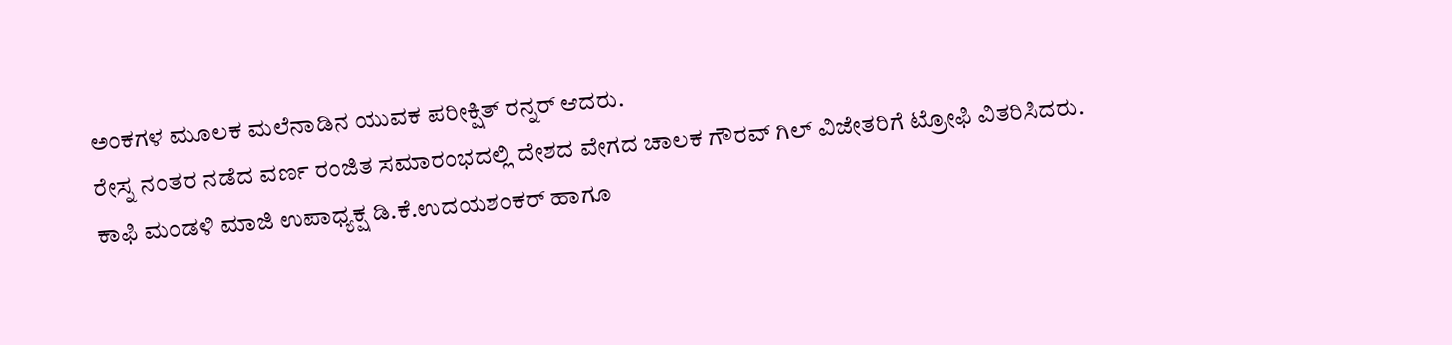ಅಂಕಗಳ ಮೂಲಕ ಮಲೆನಾಡಿನ ಯುವಕ ಪರೀಕ್ಷಿತ್ ರನ್ನರ್ ಆದರು.
ರೇಸ್ನ ನಂತರ ನಡೆದ ವರ್ಣ ರಂಜಿತ ಸಮಾರಂಭದಲ್ಲಿ ದೇಶದ ವೇಗದ ಚಾಲಕ ಗೌರವ್ ಗಿಲ್ ವಿಜೇತರಿಗೆ ಟ್ರೋಫಿ ವಿತರಿಸಿದರು.
ಕಾಫಿ ಮಂಡಳಿ ಮಾಜಿ ಉಪಾಧ್ಯಕ್ಷ ಡಿ.ಕೆ.ಉದಯಶಂಕರ್ ಹಾಗೂ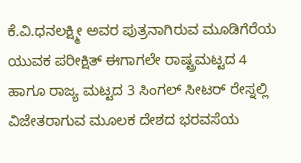ಕೆ.ವಿ.ಧನಲಕ್ಷ್ಮೀ ಅವರ ಪುತ್ರನಾಗಿರುವ ಮೂಡಿಗೆರೆಯ ಯುವಕ ಪರೀಕ್ಷಿತ್ ಈಗಾಗಲೇ ರಾಷ್ಟ್ರಮಟ್ಟದ 4 ಹಾಗೂ ರಾಜ್ಯ ಮಟ್ಟದ 3 ಸಿಂಗಲ್ ಸೀಟರ್ ರೇಸ್ನಲ್ಲಿ ವಿಜೇತರಾಗುವ ಮೂಲಕ ದೇಶದ ಭರವಸೆಯ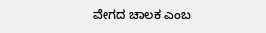ವೇಗದ ಚಾಲಕ ಎಂಬ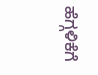ಹೆಗ್ಗಳಿಕೆಗೆ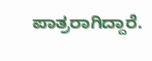ಪಾತ್ರರಾಗಿದ್ದಾರೆ.